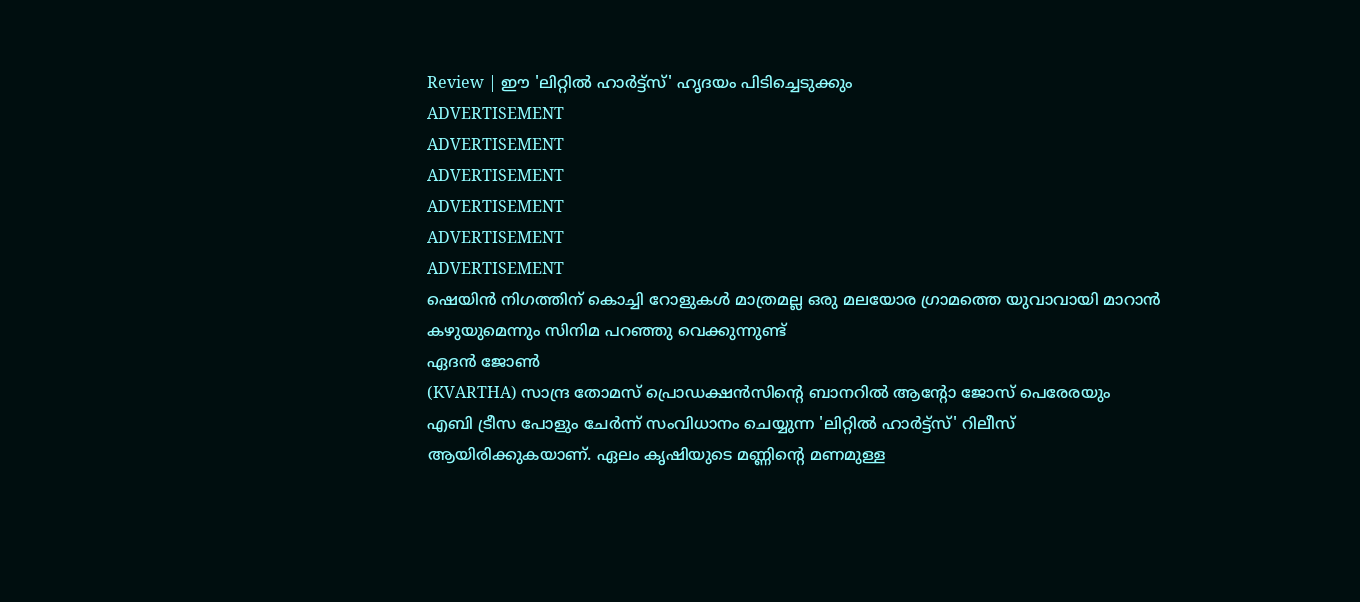Review | ഈ 'ലിറ്റിൽ ഹാർട്ട്സ്' ഹൃദയം പിടിച്ചെടുക്കും
ADVERTISEMENT
ADVERTISEMENT
ADVERTISEMENT
ADVERTISEMENT
ADVERTISEMENT
ADVERTISEMENT
ഷെയിൻ നിഗത്തിന് കൊച്ചി റോളുകൾ മാത്രമല്ല ഒരു മലയോര ഗ്രാമത്തെ യുവാവായി മാറാൻ കഴുയുമെന്നും സിനിമ പറഞ്ഞു വെക്കുന്നുണ്ട്
ഏദൻ ജോൺ
(KVARTHA) സാന്ദ്ര തോമസ് പ്രൊഡക്ഷൻസിന്റെ ബാനറിൽ ആന്റോ ജോസ് പെരേരയും എബി ട്രീസ പോളും ചേർന്ന് സംവിധാനം ചെയ്യുന്ന 'ലിറ്റിൽ ഹാർട്ട്സ്' റിലീസ് ആയിരിക്കുകയാണ്. ഏലം കൃഷിയുടെ മണ്ണിന്റെ മണമുള്ള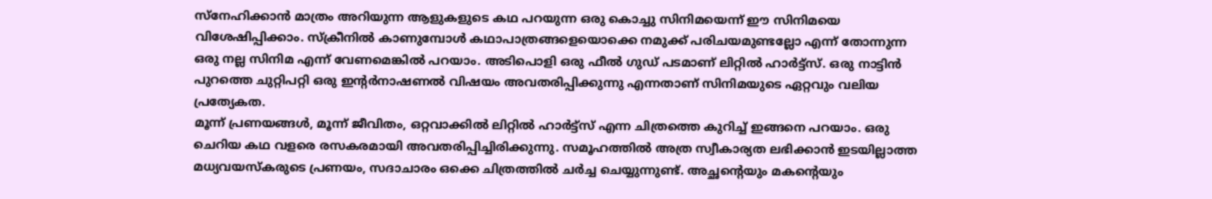സ്നേഹിക്കാൻ മാത്രം അറിയുന്ന ആളുകളുടെ കഥ പറയുന്ന ഒരു കൊച്ചു സിനിമയെന്ന് ഈ സിനിമയെ വിശേഷിപ്പിക്കാം. സ്ക്രീനിൽ കാണുമ്പോൾ കഥാപാത്രങ്ങളെയൊക്കെ നമുക്ക് പരിചയമുണ്ടല്ലോ എന്ന് തോന്നുന്ന ഒരു നല്ല സിനിമ എന്ന് വേണമെങ്കിൽ പറയാം. അടിപൊളി ഒരു ഫീൽ ഗുഡ് പടമാണ് ലിറ്റിൽ ഹാർട്ട്സ്. ഒരു നാട്ടിൻ പുറത്തെ ചുറ്റിപറ്റി ഒരു ഇന്റർനാഷണൽ വിഷയം അവതരിപ്പിക്കുന്നു എന്നതാണ് സിനിമയുടെ ഏറ്റവും വലിയ പ്രത്യേകത.
മൂന്ന് പ്രണയങ്ങൾ, മൂന്ന് ജീവിതം, ഒറ്റവാക്കിൽ ലിറ്റിൽ ഹാർട്ട്സ് എന്ന ചിത്രത്തെ കുറിച്ച് ഇങ്ങനെ പറയാം. ഒരു ചെറിയ കഥ വളരെ രസകരമായി അവതരിപ്പിച്ചിരിക്കുന്നു. സമൂഹത്തിൽ അത്ര സ്വീകാര്യത ലഭിക്കാൻ ഇടയില്ലാത്ത മധ്യവയസ്കരുടെ പ്രണയം, സദാചാരം ഒക്കെ ചിത്രത്തിൽ ചർച്ച ചെയ്യുന്നുണ്ട്. അച്ഛൻ്റെയും മകൻ്റെയും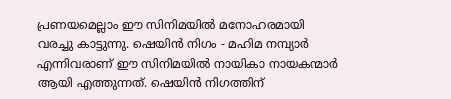പ്രണയമെല്ലാം ഈ സിനിമയിൽ മനോഹരമായി വരച്ചു കാട്ടുന്നു. ഷെയിൻ നിഗം - മഹിമ നമ്പ്യാർ എന്നിവരാണ് ഈ സിനിമയിൽ നായികാ നായകന്മാർ ആയി എത്തുന്നത്. ഷെയിൻ നിഗത്തിന്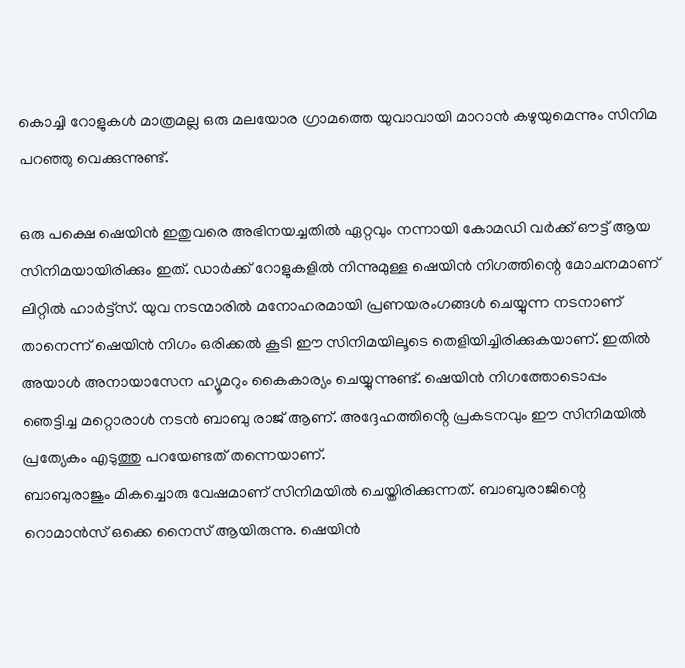കൊച്ചി റോളുകൾ മാത്രമല്ല ഒരു മലയോര ഗ്രാമത്തെ യുവാവായി മാറാൻ കഴുയുമെന്നും സിനിമ പറഞ്ഞു വെക്കുന്നുണ്ട്.

ഒരു പക്ഷെ ഷെയിൻ ഇതുവരെ അഭിനയച്ചതിൽ ഏറ്റവും നന്നായി കോമഡി വർക്ക് ഔട്ട് ആയ സിനിമയായിരിക്കും ഇത്. ഡാർക്ക് റോളുകളിൽ നിന്നുമുള്ള ഷെയിൻ നിഗത്തിന്റെ മോചനമാണ് ലിറ്റിൽ ഹാർട്ട്സ്. യുവ നടന്മാരിൽ മനോഹരമായി പ്രണയരംഗങ്ങൾ ചെയ്യുന്ന നടനാണ് താനെന്ന് ഷെയിൻ നിഗം ഒരിക്കൽ കൂടി ഈ സിനിമയിലൂടെ തെളിയിച്ചിരിക്കുകയാണ്. ഇതിൽ അയാൾ അനായാസേന ഹ്യൂമറും കൈകാര്യം ചെയ്യുന്നുണ്ട്. ഷെയിൻ നിഗത്തോടൊപ്പം ഞെട്ടിച്ച മറ്റൊരാൾ നടൻ ബാബു രാജ് ആണ്. അദ്ദേഹത്തിൻ്റെ പ്രകടനവും ഈ സിനിമയിൽ പ്രത്യേകം എടുത്തു പറയേണ്ടത് തന്നെയാണ്.
ബാബുരാജും മികച്ചൊരു വേഷമാണ് സിനിമയിൽ ചെയ്തിരിക്കുന്നത്. ബാബുരാജിന്റെ റൊമാൻസ് ഒക്കെ നൈസ് ആയിരുന്നു. ഷെയിൻ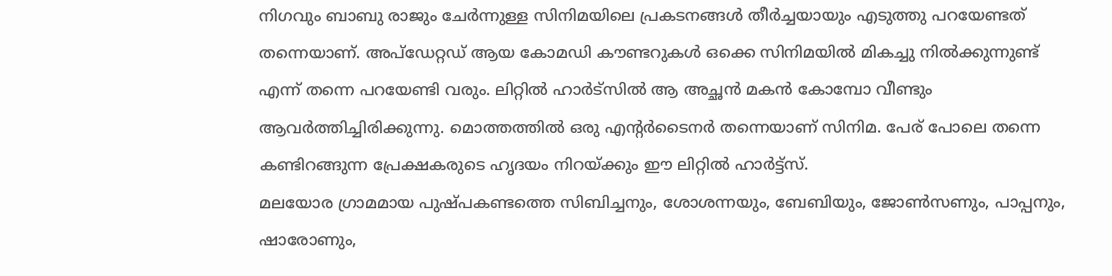നിഗവും ബാബു രാജും ചേർന്നുള്ള സിനിമയിലെ പ്രകടനങ്ങൾ തീർച്ചയായും എടുത്തു പറയേണ്ടത് തന്നെയാണ്. അപ്ഡേറ്റഡ് ആയ കോമഡി കൗണ്ടറുകൾ ഒക്കെ സിനിമയിൽ മികച്ചു നിൽക്കുന്നുണ്ട് എന്ന് തന്നെ പറയേണ്ടി വരും. ലിറ്റിൽ ഹാർട്സിൽ ആ അച്ഛൻ മകൻ കോമ്പോ വീണ്ടും ആവർത്തിച്ചിരിക്കുന്നു. മൊത്തത്തിൽ ഒരു എന്റർടൈനർ തന്നെയാണ് സിനിമ. പേര് പോലെ തന്നെ കണ്ടിറങ്ങുന്ന പ്രേക്ഷകരുടെ ഹൃദയം നിറയ്ക്കും ഈ ലിറ്റിൽ ഹാർട്ട്സ്.
മലയോര ഗ്രാമമായ പുഷ്പകണ്ടത്തെ സിബിച്ചനും, ശോശന്നയും, ബേബിയും, ജോൺസണും, പാപ്പനും, ഷാരോണും,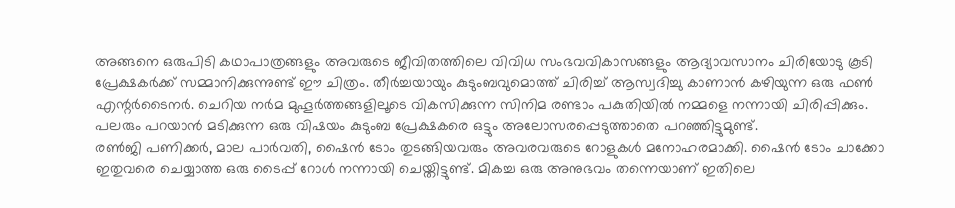അങ്ങനെ ഒരുപിടി കഥാപാത്രങ്ങളും അവരുടെ ജീവിതത്തിലെ വിവിധ സംഭവവികാസങ്ങളും ആദ്യാവസാനം ചിരിയോടു കൂടി പ്രേക്ഷകർക്ക് സമ്മാനിക്കുന്നുണ്ട് ഈ ചിത്രം. തീർച്ചയായും കുടുംബവുമൊത്ത് ചിരിച്ച് ആസ്വദിച്ചു കാണാൻ കഴിയുന്ന ഒരു ഫൺ എന്റർടൈനർ. ചെറിയ നർമ മുഹൂർത്തങ്ങളിലൂടെ വികസിക്കുന്ന സിനിമ രണ്ടാം പകുതിയിൽ നമ്മളെ നന്നായി ചിരിപ്പിക്കും. പലരും പറയാൻ മടിക്കുന്ന ഒരു വിഷയം കുടുംബ പ്രേക്ഷകരെ ഒട്ടും അലോസരപ്പെടുത്താതെ പറഞ്ഞിട്ടുമുണ്ട്.
രൺജി പണിക്കർ, മാല പാർവതി, ഷൈൻ ടോം തുടങ്ങിയവരും അവരവരുടെ റോളുകൾ മനോഹരമാക്കി. ഷൈൻ ടോം ചാക്കോ ഇതുവരെ ചെയ്യാത്ത ഒരു ടൈപ്പ് റോൾ നന്നായി ചെയ്തിട്ടുണ്ട്. മികച്ച ഒരു അനുഭവം തന്നെയാണ് ഇതിലെ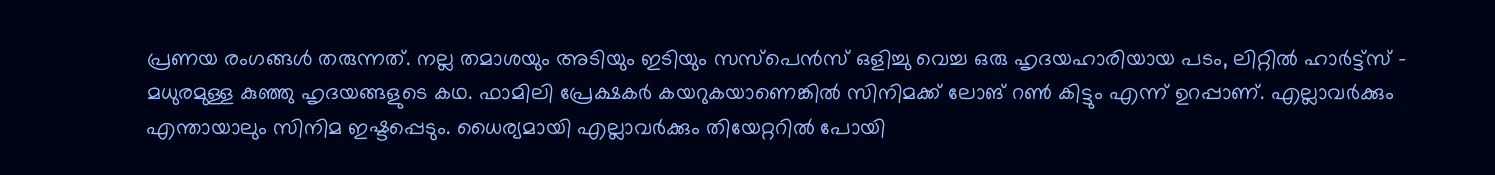പ്രണയ രംഗങ്ങൾ തരുന്നത്. നല്ല തമാശയും അടിയും ഇടിയും സസ്പെൻസ് ഒളിച്ചു വെച്ച ഒരു ഹൃദയഹാരിയായ പടം, ലിറ്റിൽ ഹാർട്ട്സ് - മധുരമുള്ള കുഞ്ഞു ഹൃദയങ്ങളുടെ കഥ. ഫാമിലി പ്രേക്ഷകർ കയറുകയാണെങ്കിൽ സിനിമക്ക് ലോങ് റൺ കിട്ടും എന്ന് ഉറപ്പാണ്. എല്ലാവർക്കും എന്തായാലും സിനിമ ഇഷ്ടപ്പെടും. ധൈര്യമായി എല്ലാവർക്കും തിയേറ്ററിൽ പോയി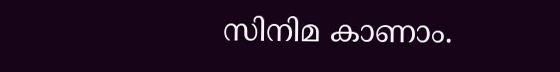സിനിമ കാണാം.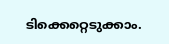ടിക്കെറ്റെടുക്കാം.